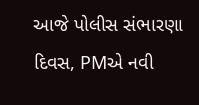આજે પોલીસ સંભારણા દિવસ, PMએ નવી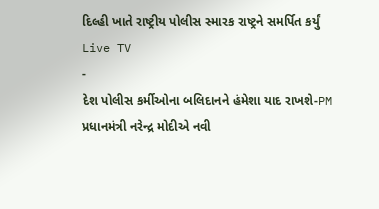દિલ્હી ખાતે રાષ્ટ્રીય પોલીસ સ્મારક રાષ્ટ્રને સમર્પિત કર્યું
Live TV
-
દેશ પોલીસ કર્મીઓના બલિદાનને હંમેશા યાદ રાખશે-PM
પ્રધાનમંત્રી નરેન્દ્ર મોદીએ નવી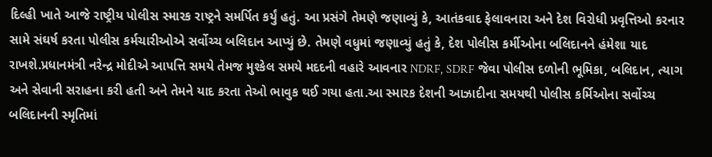દિલ્હી ખાતે આજે રાષ્ટ્રીય પોલીસ સ્મારક રાષ્ટ્રને સમર્પિત કર્યું હતું. આ પ્રસંગે તેમણે જણાવ્યું કે, આતંકવાદ ફેલાવનારા અને દેશ વિરોધી પ્રવૃત્તિઓ કરનાર સામે સંઘર્ષ કરતા પોલીસ કર્મચારીઓએ સર્વોચ્ચ બલિદાન આપ્યું છે. તેમણે વધુમાં જણાવ્યું હતું કે, દેશ પોલીસ કર્મીઓના બલિદાનને હંમેશા યાદ રાખશે.પ્રધાનમંત્રી નરેન્દ્ર મોદીએ આપત્તિ સમયે તેમજ મુશ્કેલ સમયે મદદની વહારે આવનાર NDRF, SDRF જેવા પોલીસ દળોની ભૂમિકા, બલિદાન, ત્યાગ અને સેવાની સરાહના કરી હતી અને તેમને યાદ કરતા તેઓ ભાવુક થઈ ગયા હતા.આ સ્મારક દેશની આઝાદીના સમયથી પોલીસ કર્મિઓના સર્વોચ્ચ બલિદાનની સ્મૃતિમાં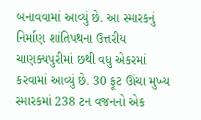બનાવવામાં આવ્યું છે. આ સ્મારકનું નિર્માણ શાંતિપથના ઉત્તરીય ચાણક્યપુરીમાં છથી વધુ એકરમાં કરવામાં આવ્યું છે. 30 ફૂટ ઊંચા મુખ્ય સ્મારકમાં 238 ટન વજનનો એક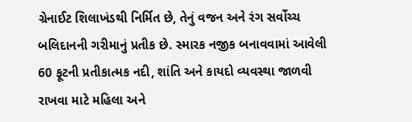ગ્રેનાઈટ શિલાખંડથી નિર્મિત છે, તેનું વજન અને રંગ સર્વોચ્ચ બલિદાનની ગરીમાનું પ્રતીક છે. સ્મારક નજીક બનાવવામાં આવેલી 60 ફૂટની પ્રતીકાત્મક નદી, શાંતિ અને કાયદો વ્યવસ્થા જાળવી રાખવા માટે મહિલા અને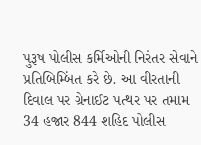પુરૂષ પોલીસ કર્મિઓની નિરંતર સેવાને પ્રતિબિમ્બિંત કરે છે. આ વીરતાની દિવાલ પર ગ્રેનાઈટ પત્થર પર તમામ 34 હજાર 844 શહિદ પોલીસ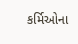કર્મિઓના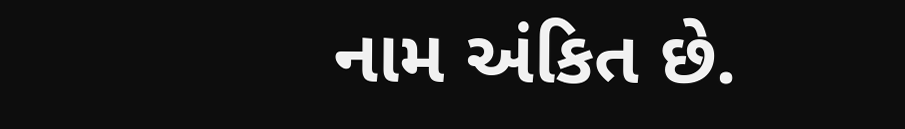નામ અંકિત છે.